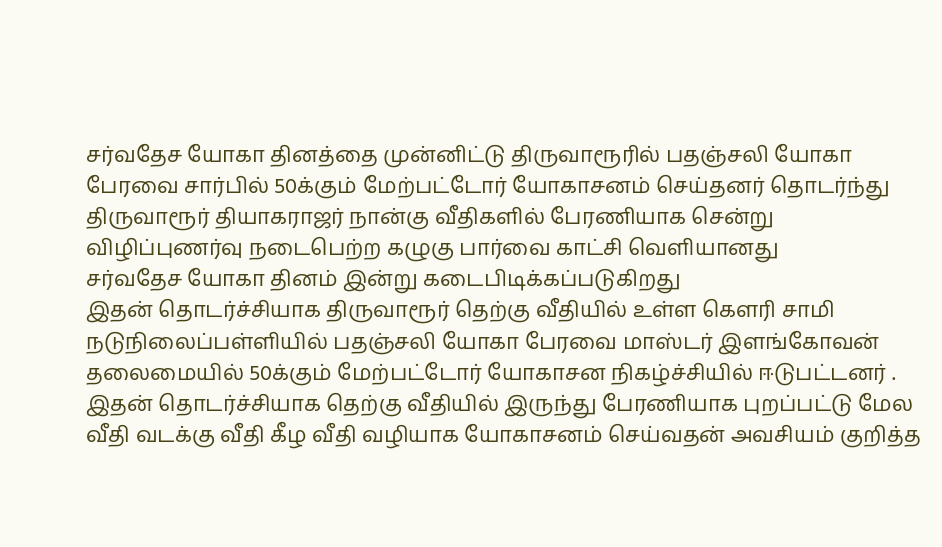சர்வதேச யோகா தினத்தை முன்னிட்டு திருவாரூரில் பதஞ்சலி யோகா பேரவை சார்பில் 50க்கும் மேற்பட்டோர் யோகாசனம் செய்தனர் தொடர்ந்து திருவாரூர் தியாகராஜர் நான்கு வீதிகளில் பேரணியாக சென்று விழிப்புணர்வு நடைபெற்ற கழுகு பார்வை காட்சி வெளியானது
சர்வதேச யோகா தினம் இன்று கடைபிடிக்கப்படுகிறது
இதன் தொடர்ச்சியாக திருவாரூர் தெற்கு வீதியில் உள்ள கௌரி சாமி நடுநிலைப்பள்ளியில் பதஞ்சலி யோகா பேரவை மாஸ்டர் இளங்கோவன் தலைமையில் 50க்கும் மேற்பட்டோர் யோகாசன நிகழ்ச்சியில் ஈடுபட்டனர் .
இதன் தொடர்ச்சியாக தெற்கு வீதியில் இருந்து பேரணியாக புறப்பட்டு மேல வீதி வடக்கு வீதி கீழ வீதி வழியாக யோகாசனம் செய்வதன் அவசியம் குறித்த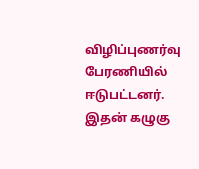விழிப்புணர்வு பேரணியில் ஈடுபட்டனர்.
இதன் கழுகு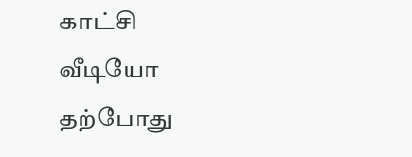காட்சி வீடியோ தற்போது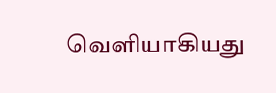வெளியாகியது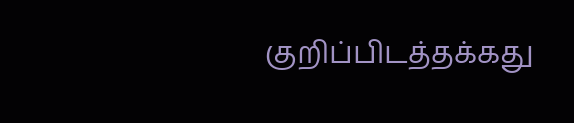குறிப்பிடத்தக்கது